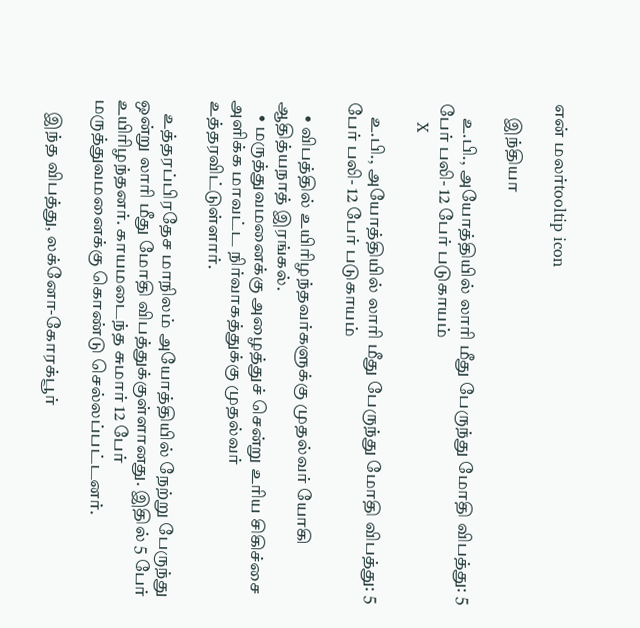என் மலர்tooltip icon

    இந்தியா

    உ.பி., அயோத்தியில் லாரி மீது பேருந்து மோதி விபத்து: 5 பேர் பலி- 12 பேர் படுகாயம்
    X

    உ.பி., அயோத்தியில் லாரி மீது பேருந்து மோதி விபத்து: 5 பேர் பலி- 12 பேர் படுகாயம்

    • விபத்தில் உயிரிழந்தவர்களுக்கு முதல்வர் யோகி ஆதித்யநாத் இரங்கல்.
    • மருத்துவமனைக்கு அழைத்துச் சென்று உரிய சிகிச்சை அளிக்க மாவட்ட நிர்வாகத்துக்கு முதல்வர் உத்தரவிட்டுள்ளார்.

    உத்தரப்பிரதேச மாநிலம் அயோத்தியில் நேற்று பேருந்து ஒன்று லாரி மீது மோதி விபத்துக்குள்ளானது. இதில் 5 பேர் உயிரிழந்தனர். காயமடைந்த சுமார் 12 பேர் மருத்துவமனைக்கு கொண்டு செல்லப்பட்டனர்.

    இந்த விபத்து, லக்னோ-கோரக்பூர்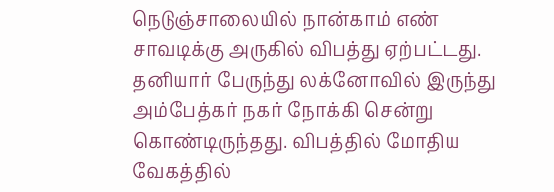நெடுஞ்சாலையில் நான்காம் எண் சாவடிக்கு அருகில் விபத்து ஏற்பட்டது. தனியார் பேருந்து லக்னோவில் இருந்து அம்பேத்கர் நகர் நோக்கி சென்று கொண்டிருந்தது. விபத்தில் மோதிய வேகத்தில்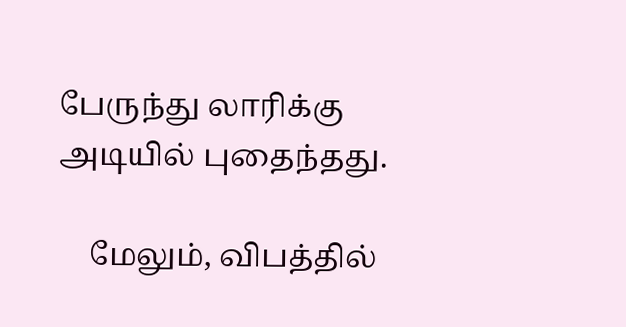பேருந்து லாரிக்கு அடியில் புதைந்தது.

    மேலும், விபத்தில்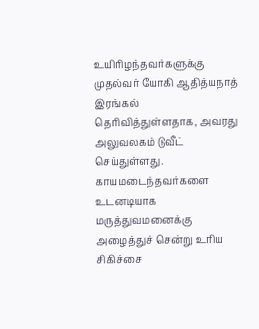உயிரிழந்தவர்களுக்கு முதல்வர் யோகி ஆதித்யநாத் இரங்கல் தெரிவித்துள்ளதாக, அவரது அலுவலகம் டுவீட் செய்துள்ளது. காயமடைந்தவர்களை உடனடியாக மருத்துவமனைக்கு அழைத்துச் சென்று உரிய சிகிச்சை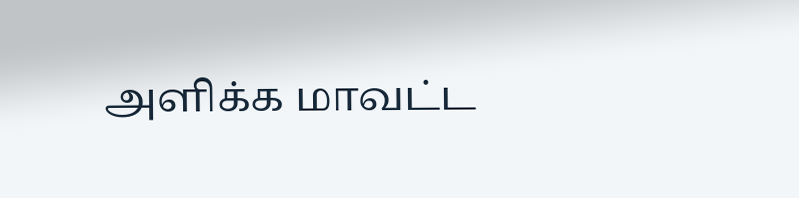அளிக்க மாவட்ட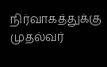நிர்வாகத்துக்கு முதல்வர்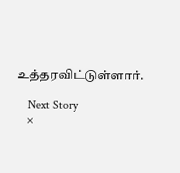உத்தரவிட்டுள்ளார்.

    Next Story
    ×